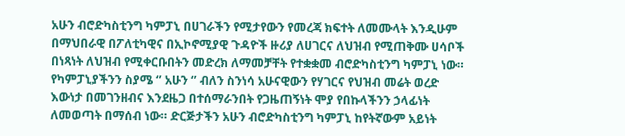አሁን ብሮድካስቲንግ ካምፓኒ በሀገራችን የሚታየውን የመረጃ ክፍተት ለመሙላት እንዲሁም በማህበራዊ በፖለቲካዊና በኢኮኖሚያዊ ጉዳዮች ዙሪያ ለሀገርና ለህዝብ የሚጠቅሙ ሀሳቦች በነጻነት ለህዝብ የሚቀርቡበትን መድረክ ለማመቻቸት የተቋቋመ ብሮድካስቲንግ ካምፓኒ ነው። የካምፓኒያችንን ስያሜ ‘’ አሁን ‘’ ብለን ስንነሳ አሁናዊውን የሃገርና የህዝብ መሬት ወረድ እውነታ በመገንዘብና እንደዜጋ በተሰማራንበት የጋዜጠኝነት ሞያ የበኩላችንን ኃላፊነት ለመወጣት በማሰብ ነው። ድርጅታችን አሁን ብሮድካስቲንግ ካምፓኒ ከየትኛውም አይነት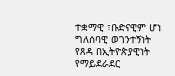ተቋማዊ ፣ቡድናዊም ሆነ ግለሰባዊ ወገንተኝነት የጸዳ በኢትዮጵያዊነት የማይደራደር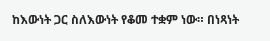ከእውነት ጋር ስለእውነት የቆመ ተቋም ነው። በነጻነት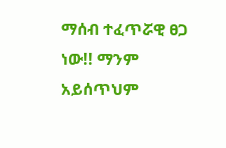ማሰብ ተፈጥሯዊ ፀጋ ነው!! ማንም አይሰጥህም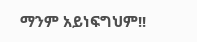ማንም አይነፍግህም!!